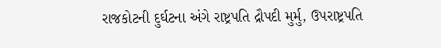રાજકોટની દુર્ઘટના અંગે રાષ્ટ્રપતિ દ્રૌપદી મુર્મુ, ઉપરાષ્ટ્રપતિ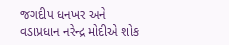જગદીપ ધનખર અને વડાપ્રધાન નરેન્દ્ર મોદીએ શોક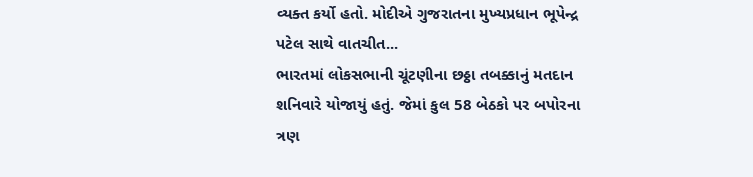વ્યક્ત કર્યો હતો. મોદીએ ગુજરાતના મુખ્યપ્રધાન ભૂપેન્દ્ર પટેલ સાથે વાતચીત...
ભારતમાં લોકસભાની ચૂંટણીના છઠ્ઠા તબક્કાનું મતદાન શનિવારે યોજાયું હતું. જેમાં કુલ 58 બેઠકો પર બપોરના ત્રણ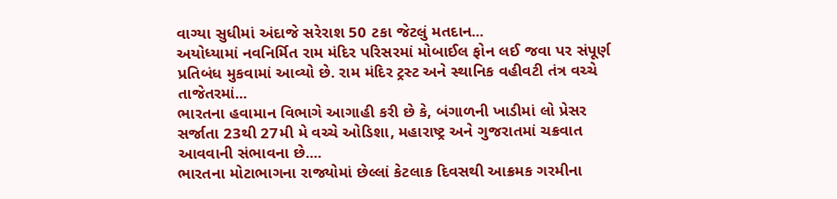વાગ્યા સુધીમાં અંદાજે સરેરાશ 50 ટકા જેટલું મતદાન...
અયોધ્યામાં નવનિર્મિત રામ મંદિર પરિસરમાં મોબાઈલ ફોન લઈ જવા પર સંપૂર્ણ પ્રતિબંધ મુકવામાં આવ્યો છે. રામ મંદિર ટ્રસ્ટ અને સ્થાનિક વહીવટી તંત્ર વચ્ચે તાજેતરમાં...
ભારતના હવામાન વિભાગે આગાહી કરી છે કે, બંગાળની ખાડીમાં લો પ્રેસર સર્જાતા 23થી 27મી મે વચ્ચે ઓડિશા, મહારાષ્ટ્ર અને ગુજરાતમાં ચક્રવાત આવવાની સંભાવના છે....
ભારતના મોટાભાગના રાજ્યોમાં છેલ્લાં કેટલાક દિવસથી આક્રમક ગરમીના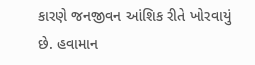કારણે જનજીવન આંશિક રીતે ખોરવાયું છે. હવામાન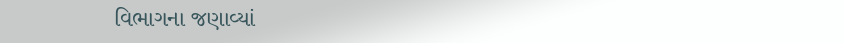વિભાગના જણાવ્યાં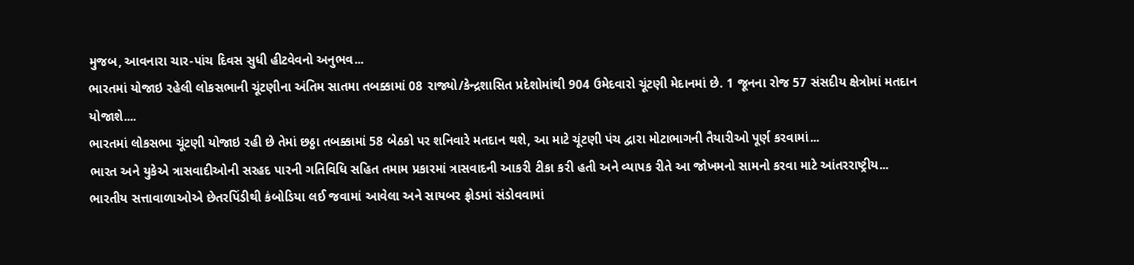મુજબ, આવનારા ચાર-પાંચ દિવસ સુધી હીટવેવનો અનુભવ...
ભારતમાં યોજાઇ રહેલી લોકસભાની ચૂંટણીના અંતિમ સાતમા તબક્કામાં 08 રાજ્યો/કેન્દ્રશાસિત પ્રદેશોમાંથી 904 ઉમેદવારો ચૂંટણી મેદાનમાં છે. 1 જૂનના રોજ 57 સંસદીય ક્ષેત્રોમાં મતદાન યોજાશે....
ભારતમાં લોકસભા ચૂંટણી યોજાઇ રહી છે તેમાં છઠ્ઠા તબક્કામાં 58 બેઠકો પર શનિવારે મતદાન થશે, આ માટે ચૂંટણી પંચ દ્વારા મોટાભાગની તૈયારીઓ પૂર્ણ કરવામાં...
ભારત અને યુકેએ ત્રાસવાદીઓની સરહદ પારની ગતિવિધિ સહિત તમામ પ્રકારમાં ત્રાસવાદની આકરી ટીકા કરી હતી અને વ્યાપક રીતે આ જોખમનો સામનો કરવા માટે આંતરરાષ્ટ્રીય...
ભારતીય સત્તાવાળાઓએ છેતરપિંડીથી કંબોડિયા લઈ જવામાં આવેલા અને સાયબર ફ્રોડમાં સંડોવવામાં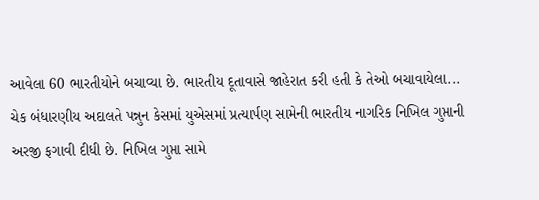આવેલા 60 ભારતીયોને બચાવ્યા છે. ભારતીય દૂતાવાસે જાહેરાત કરી હતી કે તેઓ બચાવાયેલા...
ચેક બંધારણીય અદાલતે પન્નુન કેસમાં યુએસમાં પ્રત્યાર્પણ સામેની ભારતીય નાગરિક નિખિલ ગુપ્તાની અરજી ફગાવી દીધી છે. નિખિલ ગુપ્તા સામે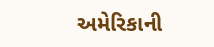અમેરિકાની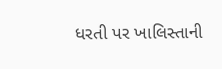ધરતી પર ખાલિસ્તાની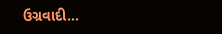ઉગ્રવાદી...